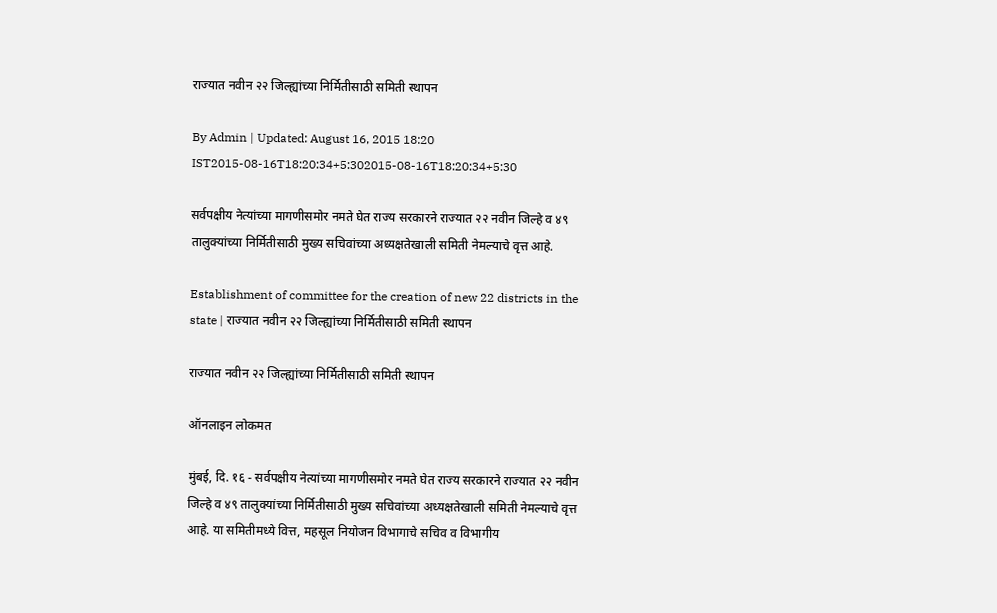राज्यात नवीन २२ जिल्ह्यांच्या निर्मितीसाठी समिती स्थापन

By Admin | Updated: August 16, 2015 18:20 IST2015-08-16T18:20:34+5:302015-08-16T18:20:34+5:30

सर्वपक्षीय नेत्यांच्या मागणीसमोर नमते घेत राज्य सरकारने राज्यात २२ नवीन जिल्हे व ४९ तालुक्यांच्या निर्मितीसाठी मुख्य सचिवांच्या अध्यक्षतेखाली समिती नेमल्याचे वृत्त आहे.

Establishment of committee for the creation of new 22 districts in the state | राज्यात नवीन २२ जिल्ह्यांच्या निर्मितीसाठी समिती स्थापन

राज्यात नवीन २२ जिल्ह्यांच्या निर्मितीसाठी समिती स्थापन

ऑनलाइन लोकमत

मुंबई, दि. १६ - सर्वपक्षीय नेत्यांच्या मागणीसमोर नमते घेत राज्य सरकारने राज्यात २२ नवीन जिल्हे व ४९ तालुक्यांच्या निर्मितीसाठी मुख्य सचिवांच्या अध्यक्षतेखाली समिती नेमल्याचे वृत्त आहे. या समितीमध्ये वित्त, महसूल नियोजन विभागाचे सचिव व विभागीय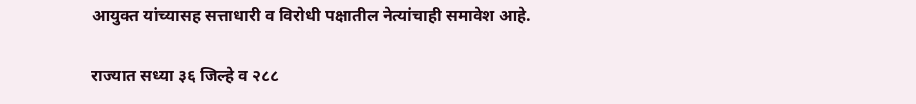आयुक्त यांच्यासह सत्ताधारी व विरोधी पक्षातील नेत्यांचाही समावेश आहे.

राज्यात सध्या ३६ जिल्हे व २८८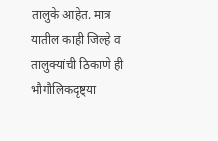तालुके आहेत. मात्र यातील काही जिल्हे व तालुक्यांची ठिकाणे ही भौगौलिकदृष्ट्या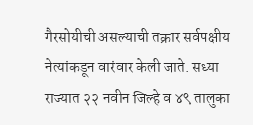गैरसोयीची असल्याची तक्रार सर्वपक्षीय नेत्यांकडून वारंवार केली जाते. सध्या राज्यात २२ नवीन जिल्हे व ४९ तालुका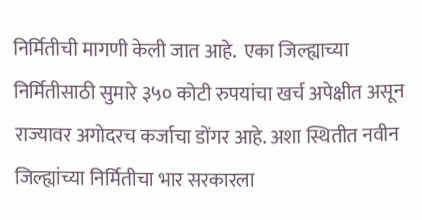निर्मितीची मागणी केली जात आहे.  एका जिल्ह्याच्या निर्मितीसाठी सुमारे ३५० कोटी रुपयांचा खर्च अपेक्षीत असून राज्यावर अगोदरच कर्जाचा डोंगर आहे. अशा स्थितीत नवीन जिल्ह्यांच्या निर्मितीचा भार सरकारला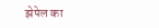झेपेल का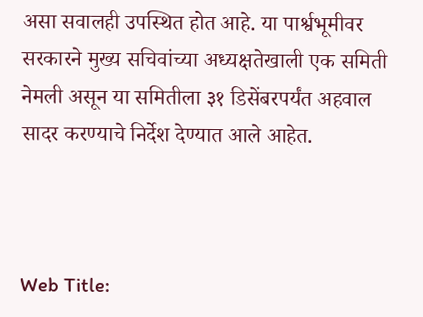असा सवालही उपस्थित होत आहे. या पार्श्वभूमीवर सरकारने मुख्य सचिवांच्या अध्यक्षतेखाली एक समिती नेमली असून या समितीला ३१ डिसेंबरपर्यंत अहवाल सादर करण्याचे निर्देश देण्यात आले आहेत.



Web Title: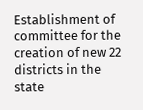Establishment of committee for the creation of new 22 districts in the state